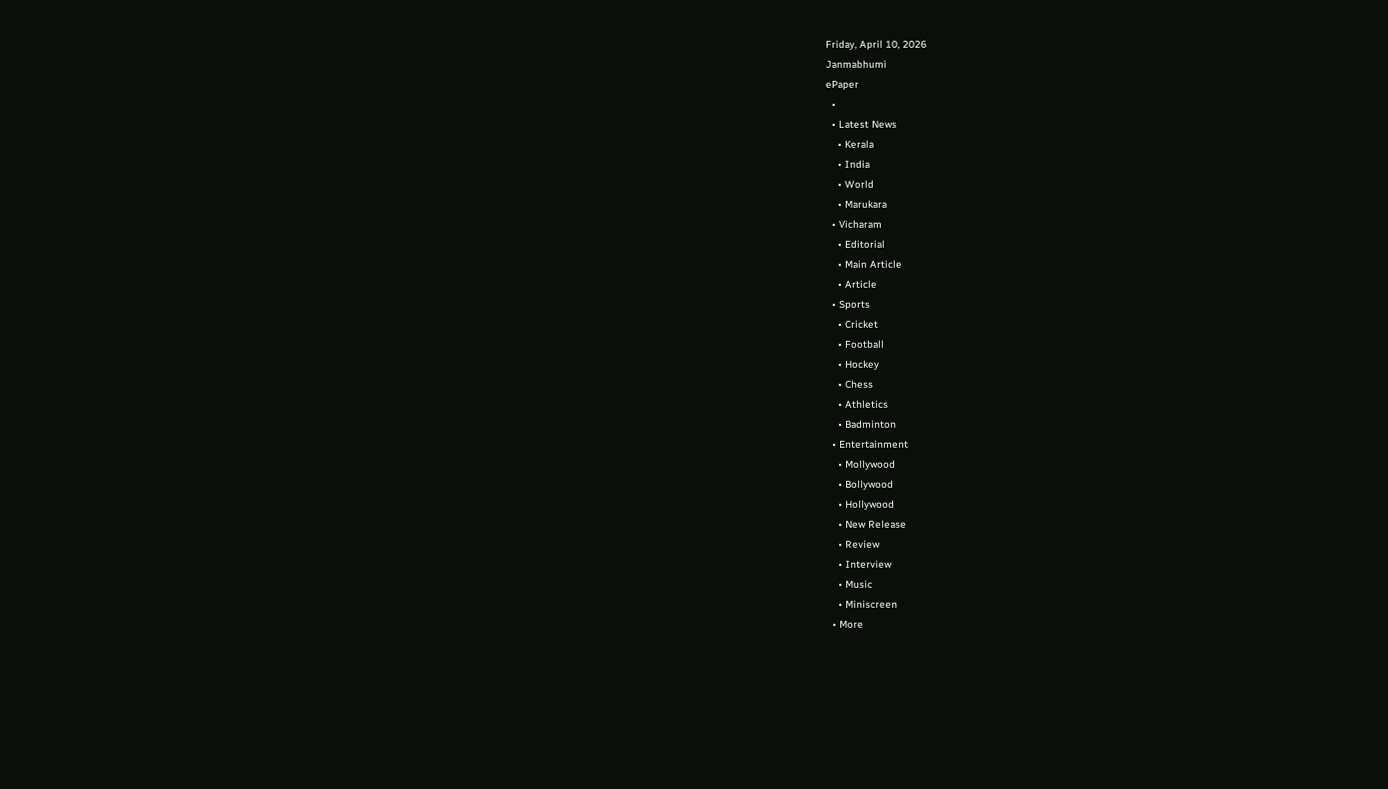Friday, April 10, 2026
Janmabhumi
ePaper
  •
  • Latest News
    • Kerala
    • India
    • World
    • Marukara
  • Vicharam
    • Editorial
    • Main Article
    • Article
  • Sports
    • Cricket
    • Football
    • Hockey
    • Chess
    • Athletics
    • Badminton
  • Entertainment
    • Mollywood
    • Bollywood
    • Hollywood
    • New Release
    • Review
    • Interview
    • Music
    • Miniscreen
  • More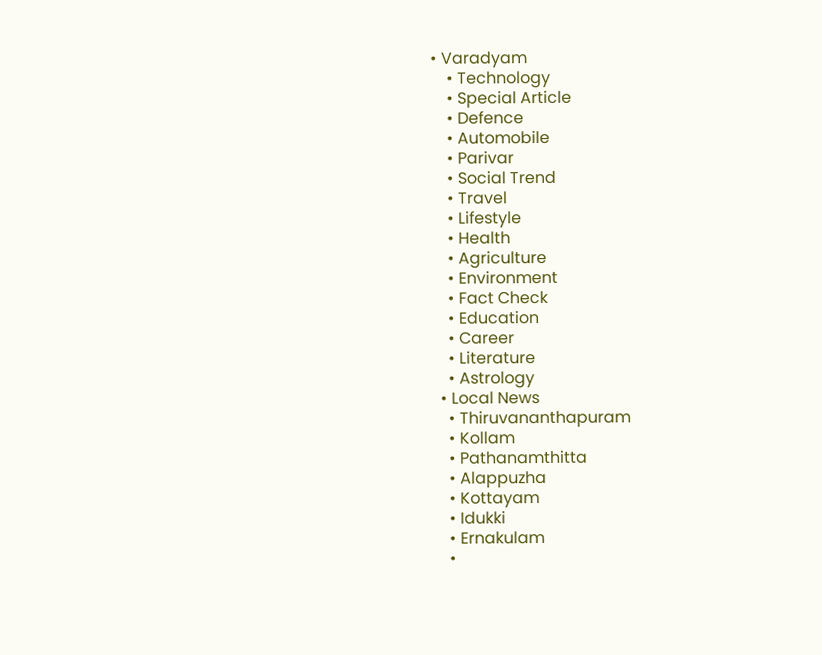• Varadyam
    • Technology
    • Special Article
    • Defence
    • Automobile
    • Parivar
    • Social Trend
    • Travel
    • Lifestyle
    • Health
    • Agriculture
    • Environment
    • Fact Check
    • Education
    • Career
    • Literature
    • Astrology
  • Local News
    • Thiruvananthapuram
    • Kollam
    • Pathanamthitta
    • Alappuzha
    • Kottayam
    • Idukki
    • Ernakulam
    •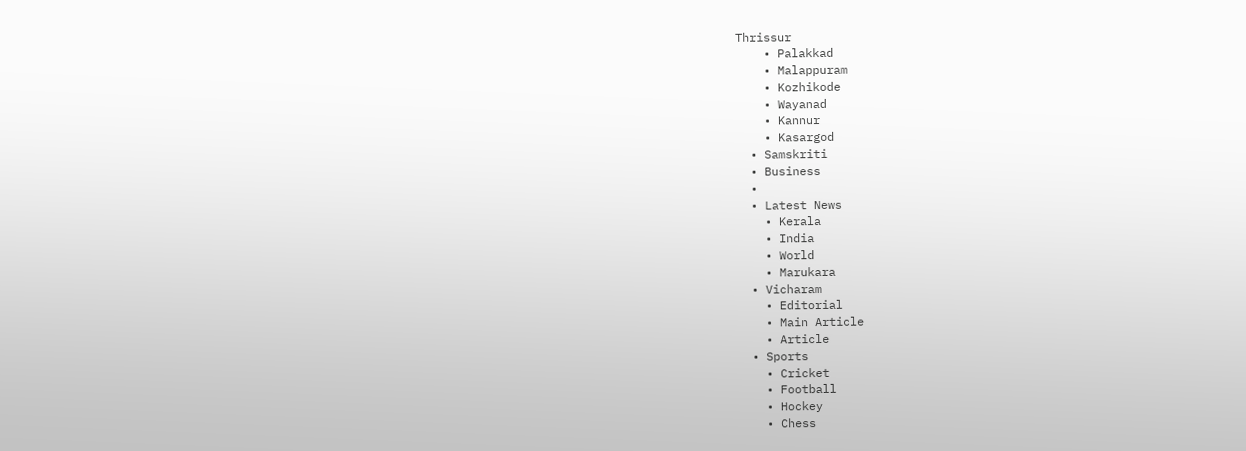Thrissur
    • Palakkad
    • Malappuram
    • Kozhikode
    • Wayanad
    • Kannur
    • Kasargod
  • Samskriti
  • Business
  •
  • Latest News
    • Kerala
    • India
    • World
    • Marukara
  • Vicharam
    • Editorial
    • Main Article
    • Article
  • Sports
    • Cricket
    • Football
    • Hockey
    • Chess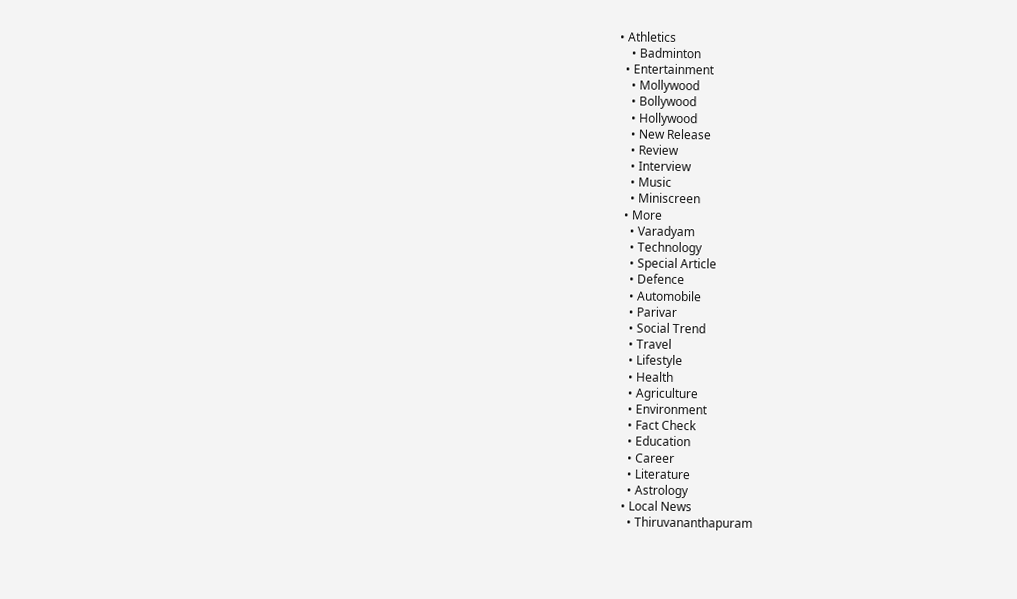• Athletics
    • Badminton
  • Entertainment
    • Mollywood
    • Bollywood
    • Hollywood
    • New Release
    • Review
    • Interview
    • Music
    • Miniscreen
  • More
    • Varadyam
    • Technology
    • Special Article
    • Defence
    • Automobile
    • Parivar
    • Social Trend
    • Travel
    • Lifestyle
    • Health
    • Agriculture
    • Environment
    • Fact Check
    • Education
    • Career
    • Literature
    • Astrology
  • Local News
    • Thiruvananthapuram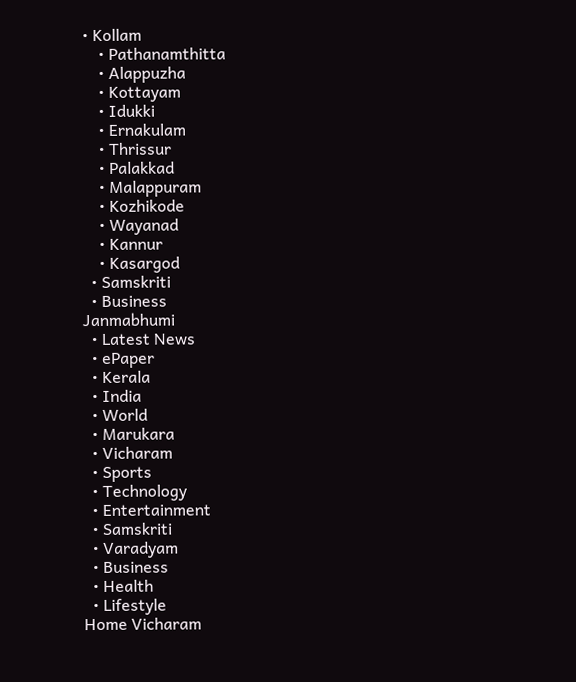• Kollam
    • Pathanamthitta
    • Alappuzha
    • Kottayam
    • Idukki
    • Ernakulam
    • Thrissur
    • Palakkad
    • Malappuram
    • Kozhikode
    • Wayanad
    • Kannur
    • Kasargod
  • Samskriti
  • Business
Janmabhumi
  • Latest News
  • ePaper
  • Kerala
  • India
  • World
  • Marukara
  • Vicharam
  • Sports
  • Technology
  • Entertainment
  • Samskriti
  • Varadyam
  • Business
  • Health
  • Lifestyle
Home Vicharam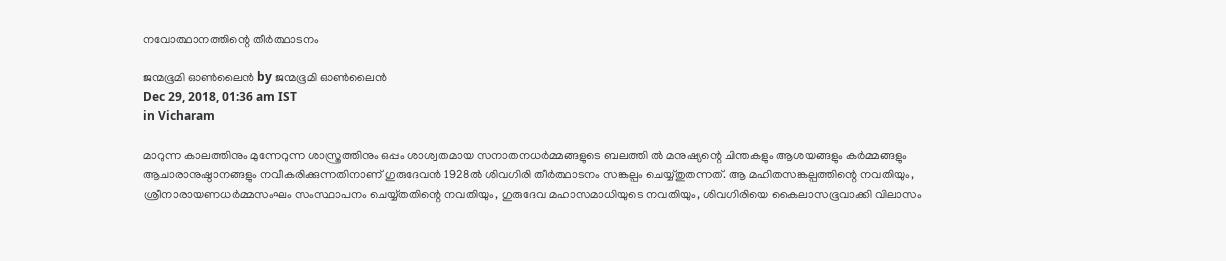നവോത്ഥാനത്തിന്റെ തീര്‍ത്ഥാടനം

ജന്മഭൂമി ഓണ്‍ലൈന്‍ by ജന്മഭൂമി ഓണ്‍ലൈന്‍
Dec 29, 2018, 01:36 am IST
in Vicharam

മാറുന്ന കാലത്തിനും മുന്നേറുന്ന ശാസ്ത്രത്തിനും ഒപ്പം ശാശ്വതമായ സനാതനധര്‍മ്മങ്ങളുടെ ബലത്തി ല്‍ മനുഷ്യന്റെ ചിന്തകളും ആശയങ്ങളും കര്‍മ്മങ്ങളും ആചാരാനുഷ്ഠാനങ്ങളും നവീകരിക്കുന്നതിനാണ് ഗുരുദേവന്‍ 1928ല്‍ ശിവഗിരി തീര്‍ത്ഥാടനം സങ്കല്പം ചെയ്യ്തുതന്നത്. ആ മഹിതസങ്കല്പത്തിന്റെ നവതിയും, ശ്രീനാരായണധര്‍മ്മസംഘം സംസ്ഥാപനം ചെയ്യ്തതിന്റെ നവതിയും, ഗുരുദേവ മഹാസമാധിയുടെ നവതിയും, ശിവഗിരിയെ കൈലാസഭൂവാക്കി വിലാസം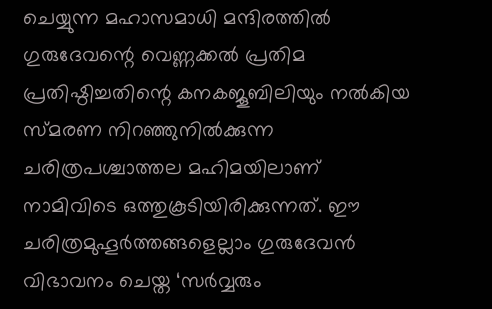ചെയ്യുന്ന മഹാസമാധി മന്ദിരത്തില്‍ ഗുരുദേവന്റെ വെണ്ണക്കല്‍ പ്രതിമ പ്രതിഷ്ഠിച്ചതിന്റെ കനകജൂബിലിയും നല്‍കിയ സ്മരണ നിറഞ്ഞുനില്‍ക്കുന്ന ചരിത്രപശ്ചാത്തല മഹിമയിലാണ് നാമിവിടെ ഒത്തുകൂടിയിരിക്കുന്നത്. ഈ ചരിത്രമുഹൂര്‍ത്തങ്ങളെല്ലാം ഗുരുദേവന്‍ വിഭാവനം ചെയ്ത ‘സര്‍വ്വരും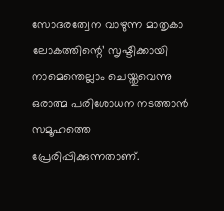സോദരത്വേന വാഴുന്ന മാതൃകാ ലോകത്തിന്റെ’ സൃഷ്ടിക്കായി നാമെന്തെല്ലാം ചെയ്തുവെന്നു ഒരാത്മ പരിശോധന നടത്താന്‍ സമൂഹത്തെ പ്രേരിപ്പിക്കുന്നതാണ്.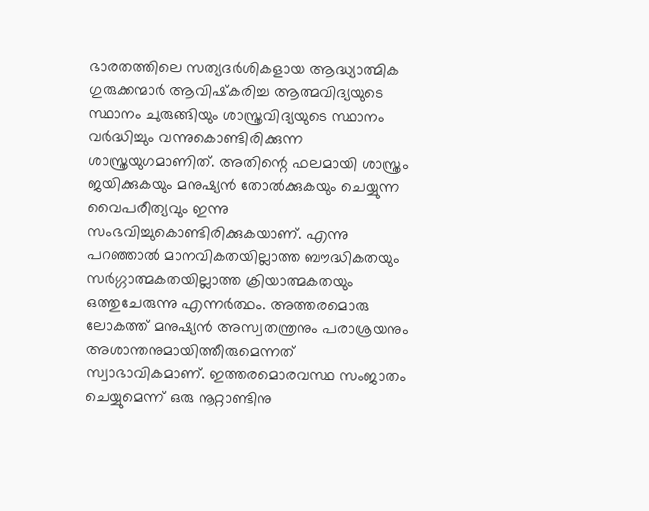ഭാരതത്തിലെ സത്യദര്‍ശികളായ ആദ്ധ്യാത്മിക ഗുരുക്കന്മാര്‍ ആവിഷ്‌കരിച്ച ആത്മവിദ്യയുടെ സ്ഥാനം ചുരുങ്ങിയും ശാസ്ത്രവിദ്യയുടെ സ്ഥാനം വര്‍ദ്ധിച്ചും വന്നുകൊണ്ടിരിക്കുന്ന ശാസ്ത്രയുഗമാണിത്. അതിന്റെ ഫലമായി ശാസ്ത്രം ജയിക്കുകയും മനുഷ്യന്‍ തോല്‍ക്കുകയും ചെയ്യുന്ന വൈപരീത്യവും ഇന്നു സംഭവിച്ചുകൊണ്ടിരിക്കുകയാണ്. എന്നു പറഞ്ഞാല്‍ മാനവികതയില്ലാത്ത ബൗദ്ധികതയും സര്‍ഗ്ഗാത്മകതയില്ലാത്ത ക്രിയാത്മകതയും ഒത്തുചേരുന്നു എന്നര്‍ത്ഥം. അത്തരമൊരു ലോകത്ത് മനുഷ്യന്‍ അസ്വതന്ത്രനും പരാശ്രയനും അശാന്തനുമായിത്തീരുമെന്നത് സ്വാഭാവികമാണ്. ഇത്തരമൊരവസ്ഥ സംജാതം ചെയ്യുമെന്ന് ഒരു നൂറ്റാണ്ടിനു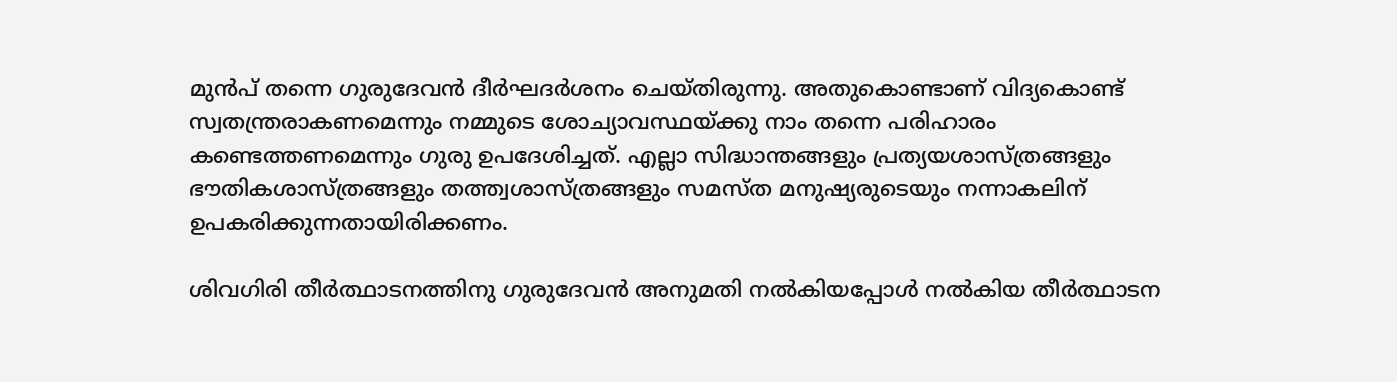മുന്‍പ് തന്നെ ഗുരുദേവന്‍ ദീര്‍ഘദര്‍ശനം ചെയ്തിരുന്നു. അതുകൊണ്ടാണ് വിദ്യകൊണ്ട് സ്വതന്ത്രരാകണമെന്നും നമ്മുടെ ശോച്യാവസ്ഥയ്‌ക്കു നാം തന്നെ പരിഹാരം കണ്ടെത്തണമെന്നും ഗുരു ഉപദേശിച്ചത്. എല്ലാ സിദ്ധാന്തങ്ങളും പ്രത്യയശാസ്ത്രങ്ങളും ഭൗതികശാസ്ത്രങ്ങളും തത്ത്വശാസ്ത്രങ്ങളും സമസ്ത മനുഷ്യരുടെയും നന്നാകലിന് ഉപകരിക്കുന്നതായിരിക്കണം.

ശിവഗിരി തീര്‍ത്ഥാടനത്തിനു ഗുരുദേവന്‍ അനുമതി നല്‍കിയപ്പോള്‍ നല്‍കിയ തീര്‍ത്ഥാടന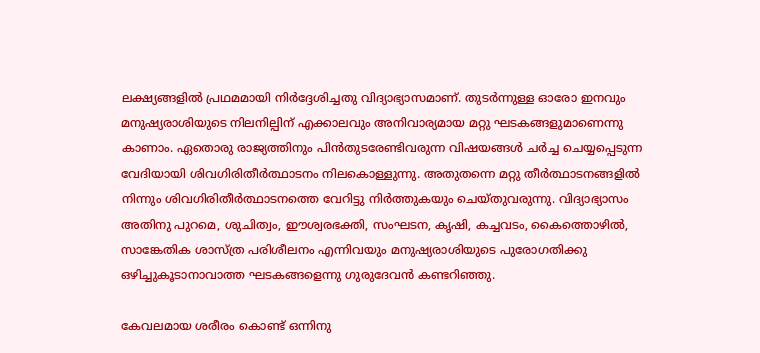ലക്ഷ്യങ്ങളില്‍ പ്രഥമമായി നിര്‍ദ്ദേശിച്ചതു വിദ്യാഭ്യാസമാണ്. തുടര്‍ന്നുള്ള ഓരോ ഇനവും മനുഷ്യരാശിയുടെ നിലനില്പിന് എക്കാലവും അനിവാര്യമായ മറ്റു ഘടകങ്ങളുമാണെന്നു കാണാം. ഏതൊരു രാജ്യത്തിനും പിന്‍തുടരേണ്ടിവരുന്ന വിഷയങ്ങള്‍ ചര്‍ച്ച ചെയ്യപ്പെടുന്ന വേദിയായി ശിവഗിരിതീര്‍ത്ഥാടനം നിലകൊള്ളുന്നു. അതുതന്നെ മറ്റു തീര്‍ത്ഥാടനങ്ങളില്‍ നിന്നും ശിവഗിരിതീര്‍ത്ഥാടനത്തെ വേറിട്ടു നിര്‍ത്തുകയും ചെയ്തുവരുന്നു. വിദ്യാഭ്യാസം അതിനു പുറമെ, ശുചിത്വം, ഈശ്വരഭക്തി, സംഘടന, കൃഷി, കച്ചവടം, കൈത്തൊഴില്‍, സാങ്കേതിക ശാസ്ത്ര പരിശീലനം എന്നിവയും മനുഷ്യരാശിയുടെ പുരോഗതിക്കു ഒഴിച്ചുകൂടാനാവാത്ത ഘടകങ്ങളെന്നു ഗുരുദേവന്‍ കണ്ടറിഞ്ഞു.

കേവലമായ ശരീരം കൊണ്ട് ഒന്നിനു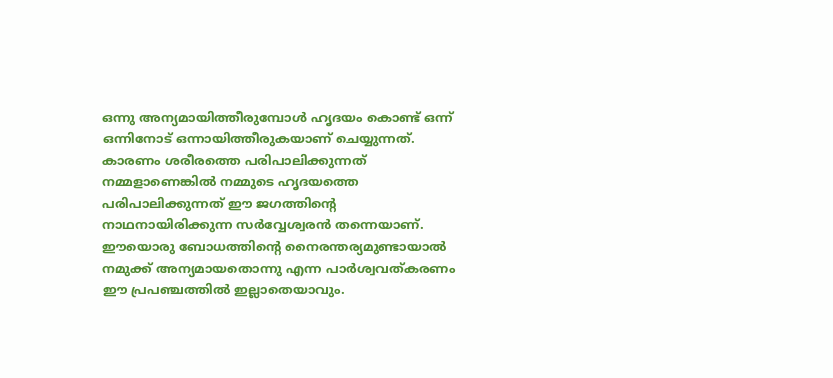ഒന്നു അന്യമായിത്തീരുമ്പോള്‍ ഹൃദയം കൊണ്ട് ഒന്ന് ഒന്നിനോട് ഒന്നായിത്തീരുകയാണ് ചെയ്യുന്നത്. കാരണം ശരീരത്തെ പരിപാലിക്കുന്നത് നമ്മളാണെങ്കില്‍ നമ്മുടെ ഹൃദയത്തെ പരിപാലിക്കുന്നത് ഈ ജഗത്തിന്റെ നാഥനായിരിക്കുന്ന സര്‍വ്വേശ്വരന്‍ തന്നെയാണ്. ഈയൊരു ബോധത്തിന്റെ നൈരന്തര്യമുണ്ടായാല്‍ നമുക്ക് അന്യമായതൊന്നു എന്ന പാര്‍ശ്വവത്കരണം ഈ പ്രപഞ്ചത്തില്‍ ഇല്ലാതെയാവും.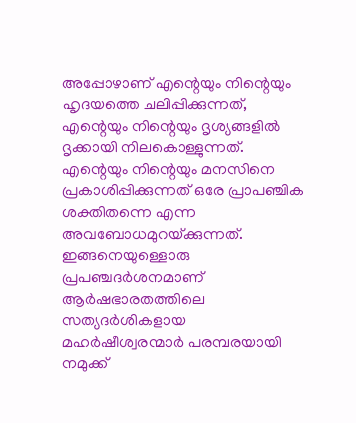അപ്പോഴാണ് എന്റെയും നിന്റെയും ഹൃദയത്തെ ചലിപ്പിക്കുന്നത്, എന്റെയും നിന്റെയും ദൃശ്യങ്ങളില്‍ ദൃക്കായി നിലകൊള്ളുന്നത്. എന്റെയും നിന്റെയും മനസിനെ പ്രകാശിപ്പിക്കുന്നത് ഒരേ പ്രാപഞ്ചിക ശക്തിതന്നെ എന്ന അവബോധമുറയ്‌ക്കുന്നത്. ഇങ്ങനെയുള്ളൊരു പ്രപഞ്ചദര്‍ശനമാണ് ആര്‍ഷഭാരതത്തിലെ സത്യദര്‍ശികളായ മഹര്‍ഷീശ്വരന്മാര്‍ പരമ്പരയായി നമുക്ക്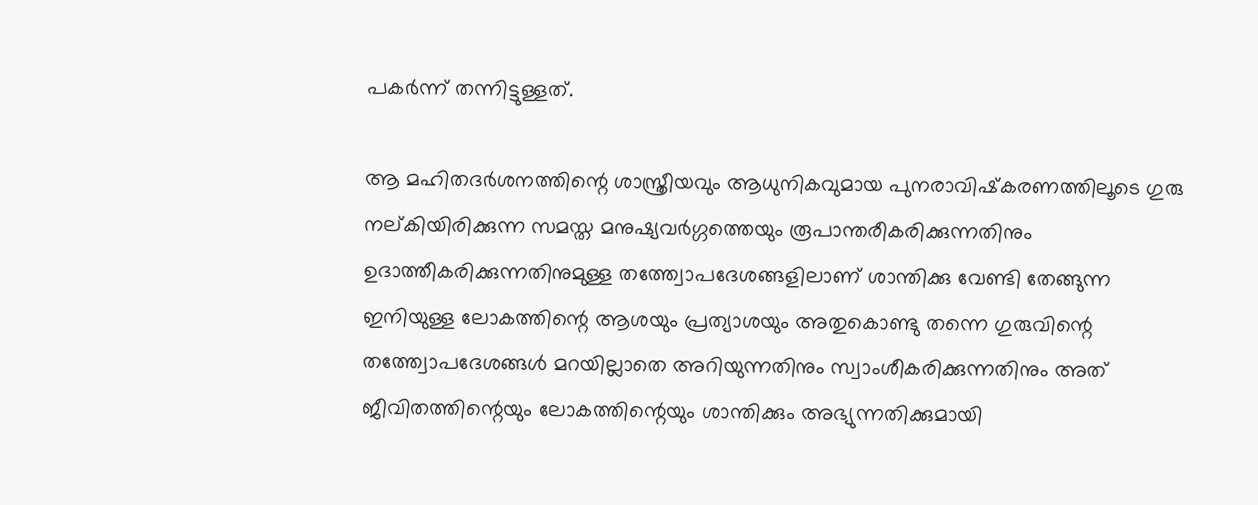പകര്‍ന്ന് തന്നിട്ടുള്ളത്.

ആ മഹിതദര്‍ശനത്തിന്റെ ശാസ്ത്രീയവും ആധുനികവുമായ പുനരാവിഷ്‌കരണത്തിലൂടെ ഗുരു നല്കിയിരിക്കുന്ന സമസ്ത മനുഷ്യവര്‍ഗ്ഗത്തെയും രൂപാന്തരീകരിക്കുന്നതിനും ഉദാത്തീകരിക്കുന്നതിനുമുള്ള തത്ത്വോപദേശങ്ങളിലാണ് ശാന്തിക്കു വേണ്ടി തേങ്ങുന്ന ഇനിയുള്ള ലോകത്തിന്റെ ആശയും പ്രത്യാശയും അതുകൊണ്ടു തന്നെ ഗുരുവിന്റെ തത്ത്വോപദേശങ്ങള്‍ മറയില്ലാതെ അറിയുന്നതിനും സ്വാംശീകരിക്കുന്നതിനും അത് ജീവിതത്തിന്റെയും ലോകത്തിന്റെയും ശാന്തിക്കും അഭ്യുന്നതിക്കുമായി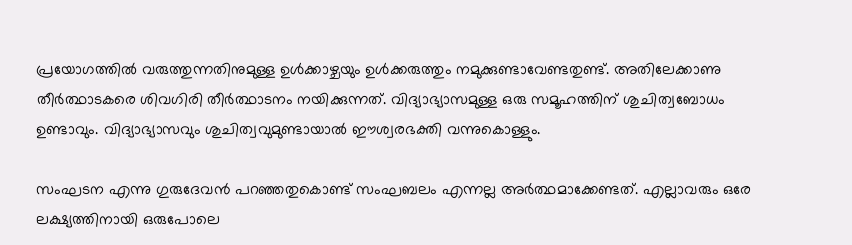പ്രയോഗത്തില്‍ വരുത്തുന്നതിനുമുള്ള ഉള്‍ക്കാഴ്ചയും ഉള്‍ക്കരുത്തും നമുക്കുണ്ടാവേണ്ടതുണ്ട്. അതിലേക്കാണു തീര്‍ത്ഥാടകരെ ശിവഗിരി തീര്‍ത്ഥാടനം നയിക്കുന്നത്. വിദ്യാഭ്യാസമുള്ള ഒരു സമൂഹത്തിന് ശുചിത്വബോധം ഉണ്ടാവും. വിദ്യാഭ്യാസവും ശുചിത്വവുമുണ്ടായാല്‍ ഈശ്വരഭക്തി വന്നുകൊള്ളും.

സംഘടന എന്നു ഗുരുദേവന്‍ പറഞ്ഞതുകൊണ്ട് സംഘബലം എന്നല്ല അര്‍ത്ഥമാക്കേണ്ടത്. എല്ലാവരും ഒരേ ലക്ഷ്യത്തിനായി ഒരുപോലെ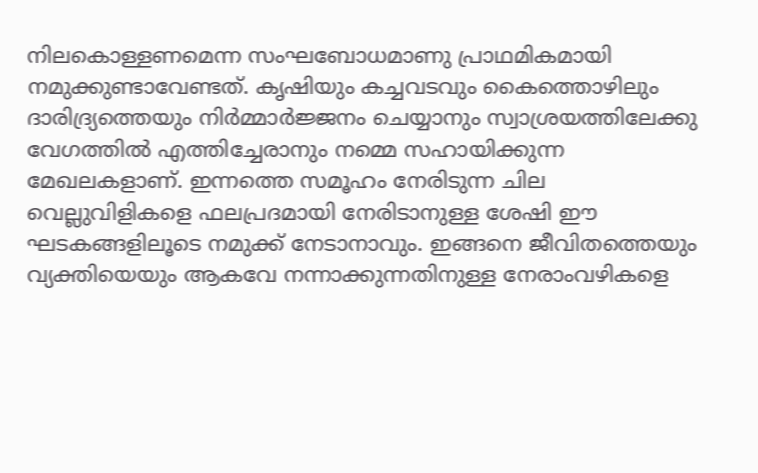നിലകൊള്ളണമെന്ന സംഘബോധമാണു പ്രാഥമികമായി നമുക്കുണ്ടാവേണ്ടത്. കൃഷിയും കച്ചവടവും കൈത്തൊഴിലും ദാരിദ്ര്യത്തെയും നിര്‍മ്മാര്‍ജ്ജനം ചെയ്യാനും സ്വാശ്രയത്തിലേക്കു വേഗത്തില്‍ എത്തിച്ചേരാനും നമ്മെ സഹായിക്കുന്ന മേഖലകളാണ്. ഇന്നത്തെ സമൂഹം നേരിടുന്ന ചില വെല്ലുവിളികളെ ഫലപ്രദമായി നേരിടാനുള്ള ശേഷി ഈ ഘടകങ്ങളിലൂടെ നമുക്ക് നേടാനാവും. ഇങ്ങനെ ജീവിതത്തെയും വ്യക്തിയെയും ആകവേ നന്നാക്കുന്നതിനുള്ള നേരാംവഴികളെ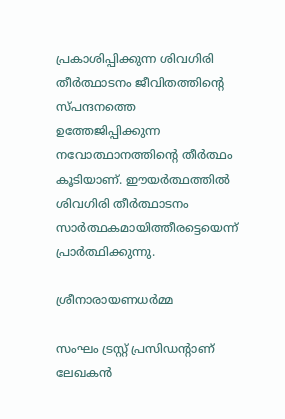പ്രകാശിപ്പിക്കുന്ന ശിവഗിരി തീര്‍ത്ഥാടനം ജീവിതത്തിന്റെ സ്പന്ദനത്തെ ഉത്തേജിപ്പിക്കുന്ന നവോത്ഥാനത്തിന്റെ തീര്‍ത്ഥം കൂടിയാണ്. ഈയര്‍ത്ഥത്തില്‍ ശിവഗിരി തീര്‍ത്ഥാടനം സാര്‍ത്ഥകമായിത്തീരട്ടെയെന്ന് പ്രാര്‍ത്ഥിക്കുന്നു.

ശ്രീനാരായണധര്‍മ്മ

സംഘം ട്രസ്റ്റ് പ്രസിഡന്റാണ് ലേഖകന്‍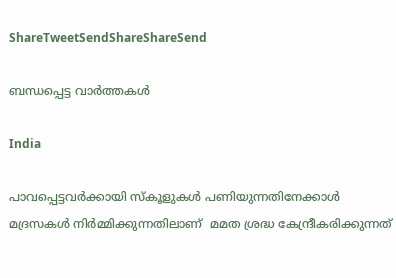ShareTweetSendShareShareSend

ബന്ധപ്പെട്ട വാര്‍ത്തകള്‍

India

പാവപ്പെട്ടവർക്കായി സ്‌കൂളുകൾ പണിയുന്നതിനേക്കാൾ മദ്രസകൾ നിർമ്മിക്കുന്നതിലാണ്  മമത ശ്രദ്ധ കേന്ദ്രീകരിക്കുന്നത്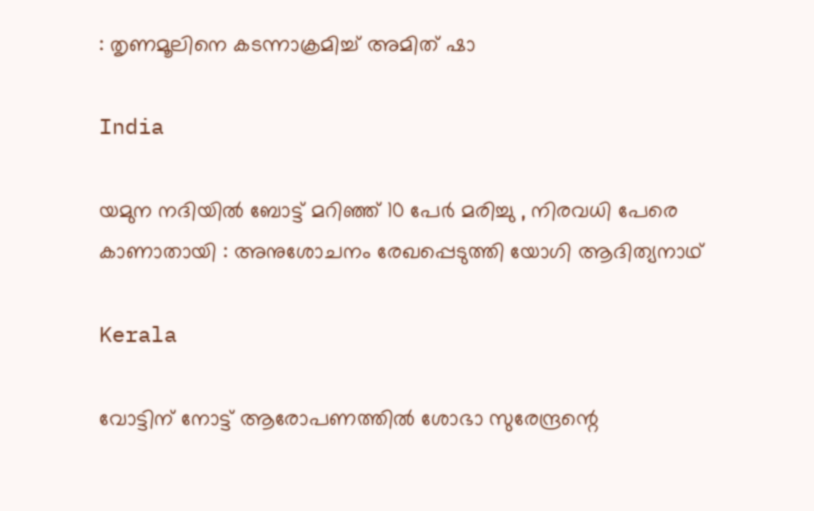: തൃണമൂലിനെ കടന്നാക്രമിച്ച് അമിത് ഷാ

India

യമുന നദിയിൽ ബോട്ട് മറിഞ്ഞ് 10 പേർ മരിച്ചു , നിരവധി പേരെ കാണാതായി : അനുശോചനം രേഖപ്പെടുത്തി യോഗി ആദിത്യനാഥ്

Kerala

വോട്ടിന് നോട്ട് ആരോപണത്തില്‍ ശോഭാ സുരേന്ദ്രന്റെ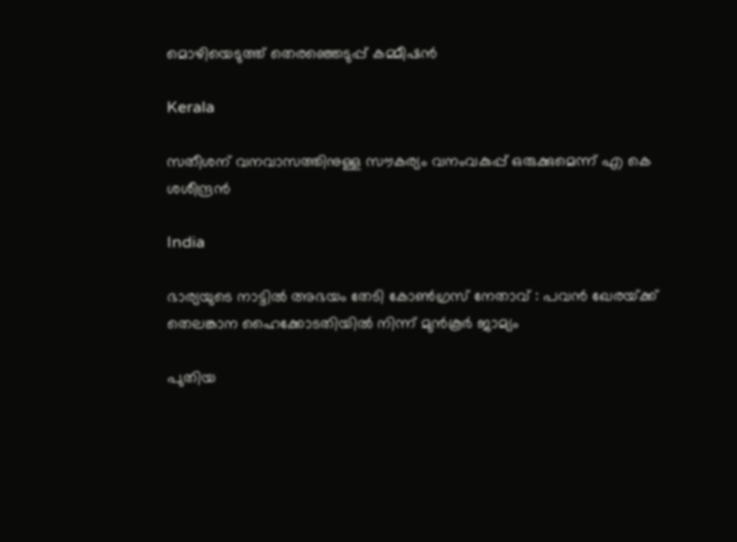മൊഴിയെടുത്ത് തെരഞ്ഞെടുപ്പ് കമ്മീഷന്‍

Kerala

സതീശന് വനവാസത്തിനുള്ള സൗകര്യം വനംവകുപ്പ് ഒരുക്കുമെന്ന് എ കെ ശശീന്ദ്രൻ

India

ഭാര്യയുടെ നാട്ടിൽ അഭയം തേടി കോൺഗ്രസ് നേതാവ് : പവൻ ഖേരയ്‌ക്ക് തെലങ്കാന ഹൈക്കോടതിയിൽ നിന്ന് മുൻകൂർ ജാമ്യം

പുതിയ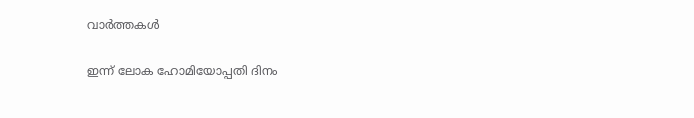വാര്‍ത്തകള്‍

ഇന്ന് ലോക ഹോമിയോപ്പതി ദിനം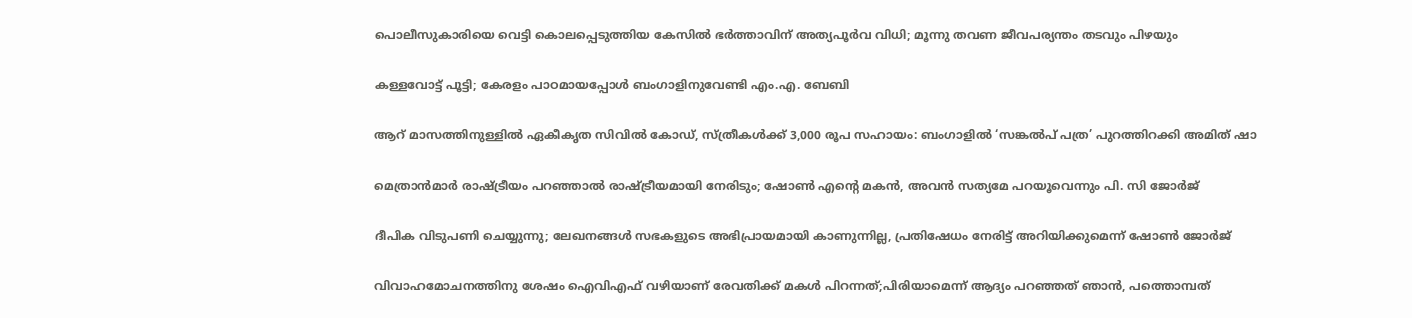പൊലീസുകാരിയെ വെട്ടി കൊലപ്പെടുത്തിയ കേസിൽ ഭർത്താവിന് അത്യപൂർവ വിധി; മൂന്നു തവണ ജീവപര്യന്തം തടവും പിഴയും

കള്ളവോട്ട് പൂട്ടി; കേരളം പാഠമായപ്പോൾ ബംഗാളിനുവേണ്ടി എം.എ. ബേബി

ആറ് മാസത്തിനുള്ളിൽ ഏകീകൃത സിവിൽ കോഡ്, സ്ത്രീകൾക്ക് 3,000 രൂപ സഹായം: ബംഗാളിൽ ‘സങ്കൽപ് പത്ര’ പുറത്തിറക്കി അമിത് ഷാ

മെത്രാൻമാർ രാഷ്‌ട്രീയം പറഞ്ഞാൽ രാഷ്‌ട്രീയമായി നേരിടും; ഷോൺ എന്റെ മകൻ, അവൻ സത്യമേ പറയൂവെന്നും പി. സി ജോർജ്

ദീപിക വിടുപണി ചെയ്യുന്നു; ലേഖനങ്ങൾ സഭകളുടെ അഭിപ്രായമായി കാണുന്നില്ല, പ്രതിഷേധം നേരിട്ട് അറിയിക്കുമെന്ന് ഷോൺ ജോർജ്

വിവാഹമോചനത്തിനു ശേഷം ഐവിഎഫ് വഴിയാണ് രേവതിക്ക് മകൾ പിറന്നത്;പിരിയാമെന്ന് ആദ്യം പറഞ്ഞത് ഞാൻ, പത്തൊമ്പത്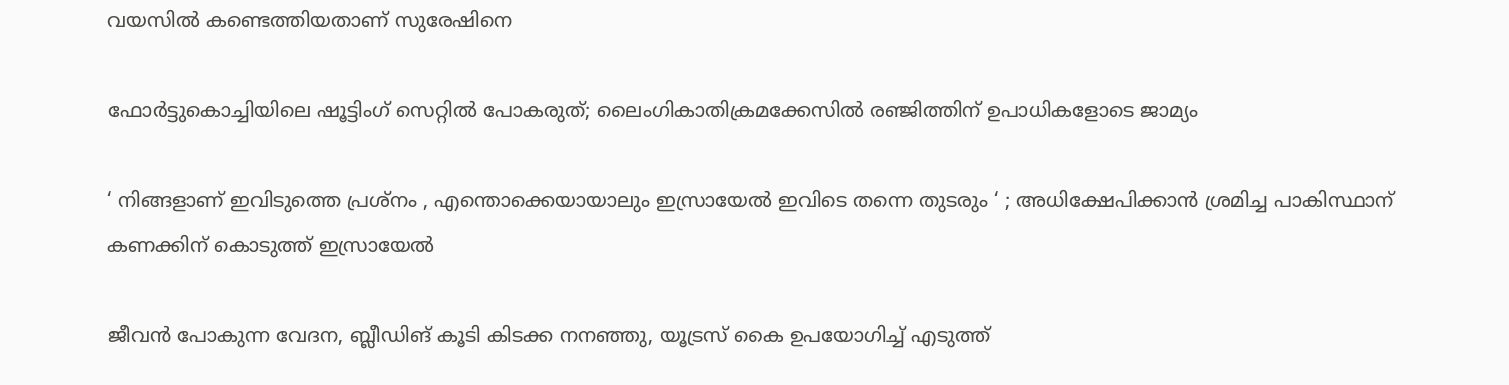വയസിൽ കണ്ടെത്തിയതാണ് സുരേഷിനെ

ഫോർട്ടുകൊച്ചിയിലെ ഷൂട്ടിംഗ് സെറ്റിൽ പോകരുത്; ലൈംഗികാതിക്രമക്കേസിൽ രഞ്ജിത്തിന് ഉപാധികളോടെ ജാമ്യം

‘ നിങ്ങളാണ് ഇവിടുത്തെ പ്രശ്നം , എന്തൊക്കെയായാലും ഇസ്രായേൽ ഇവിടെ തന്നെ തുടരും ‘ ; അധിക്ഷേപിക്കാൻ ശ്രമിച്ച പാകിസ്ഥാന് കണക്കിന് കൊടുത്ത് ഇസ്രായേൽ

ജീവൻ പോകുന്ന വേദന, ബ്ലീഡിങ് കൂടി കിടക്ക നനഞ്ഞു, യൂട്രസ് കൈ ഉപയോഗിച്ച് എടുത്ത്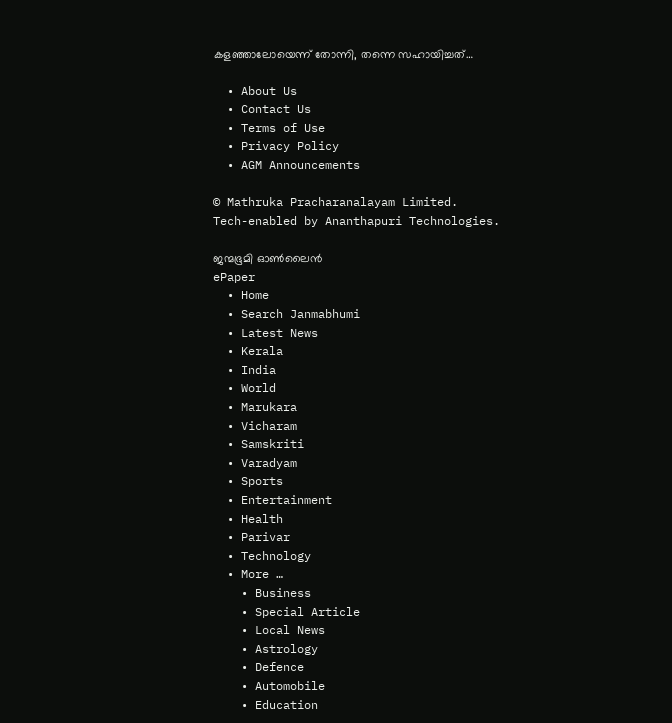കളഞ്ഞാലോയെന്ന് തോന്നി, തന്നെ സഹായിച്ചത്…

  • About Us
  • Contact Us
  • Terms of Use
  • Privacy Policy
  • AGM Announcements

© Mathruka Pracharanalayam Limited.
Tech-enabled by Ananthapuri Technologies.

ജന്മഭൂമി ഓണ്‍ലൈന്‍
ePaper
  • Home
  • Search Janmabhumi
  • Latest News
  • Kerala
  • India
  • World
  • Marukara
  • Vicharam
  • Samskriti
  • Varadyam
  • Sports
  • Entertainment
  • Health
  • Parivar
  • Technology
  • More …
    • Business
    • Special Article
    • Local News
    • Astrology
    • Defence
    • Automobile
    • Education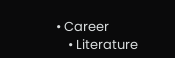• Career
    • Literature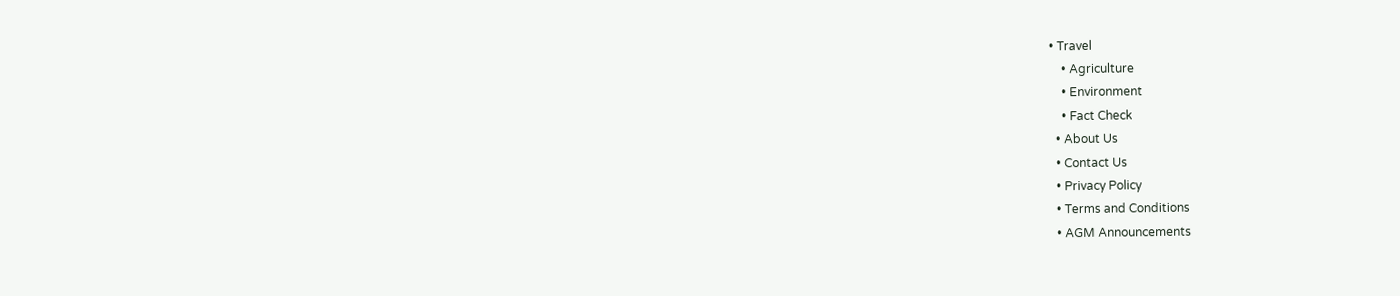• Travel
    • Agriculture
    • Environment
    • Fact Check
  • About Us
  • Contact Us
  • Privacy Policy
  • Terms and Conditions
  • AGM Announcements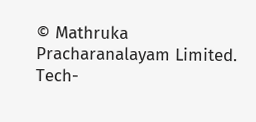© Mathruka Pracharanalayam Limited.
Tech-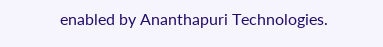enabled by Ananthapuri Technologies.